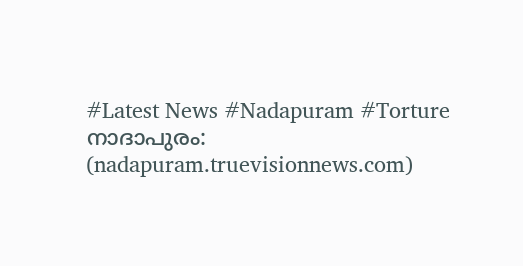#Latest News #Nadapuram #Torture
നാദാപുരം: (nadapuram.truevisionnews.com)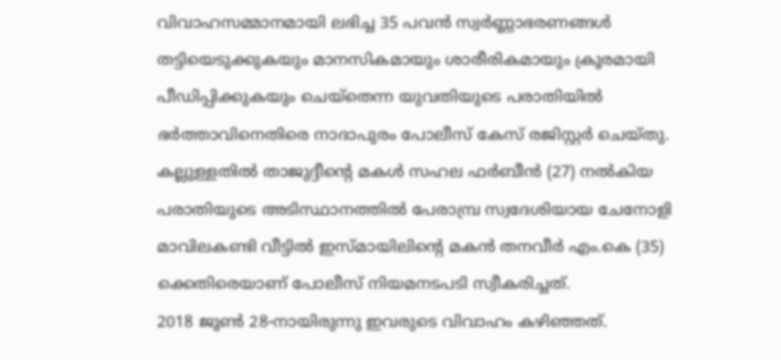വിവാഹസമ്മാനമായി ലഭിച്ച 35 പവൻ സ്വർണ്ണാഭരണങ്ങൾ തട്ടിയെടുക്കുകയും മാനസികമായും ശാരീരികമായും ക്രൂരമായി പീഡിപ്പിക്കുകയും ചെയ്തെന്ന യുവതിയുടെ പരാതിയിൽ ഭർത്താവിനെതിരെ നാദാപുരം പോലീസ് കേസ് രജിസ്റ്റർ ചെയ്തു.
കല്ലുള്ളതിൽ താജുദ്ദീന്റെ മകൾ സഹല ഫർബീൻ (27) നൽകിയ പരാതിയുടെ അടിസ്ഥാനത്തിൽ പേരാമ്പ്ര സ്വദേശിയായ ചേനോളി മാവിലകണ്ടി വീട്ടിൽ ഇസ്മായിലിന്റെ മകൻ തനവീർ എം.കെ (35) ക്കെതിരെയാണ് പോലീസ് നിയമനടപടി സ്വീകരിച്ചത്.
2018 ജൂൺ 28-നായിരുന്നു ഇവരുടെ വിവാഹം കഴിഞ്ഞത്.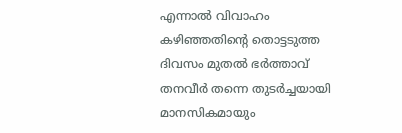എന്നാൽ വിവാഹം കഴിഞ്ഞതിന്റെ തൊട്ടടുത്ത ദിവസം മുതൽ ഭർത്താവ് തനവീർ തന്നെ തുടർച്ചയായി മാനസികമായും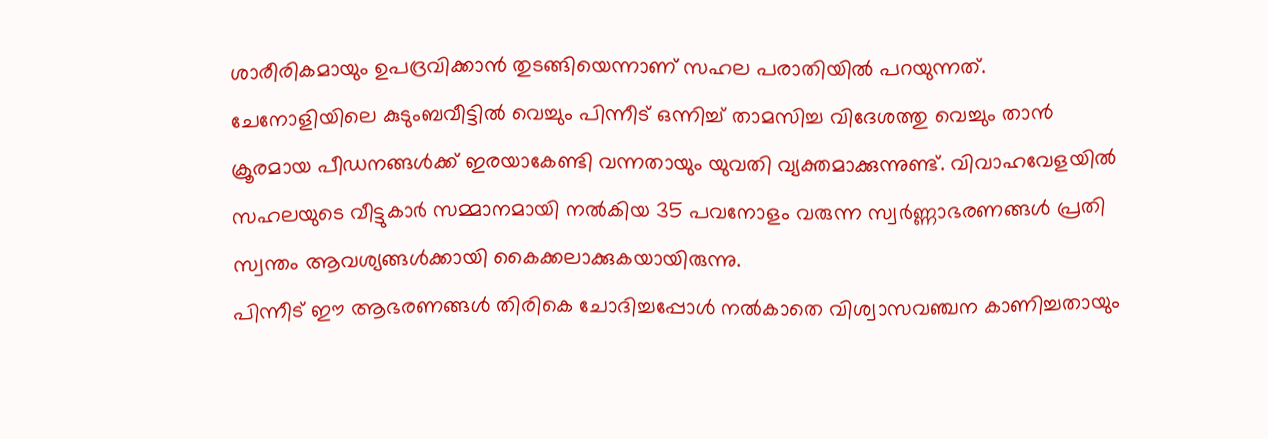ശാരീരികമായും ഉപദ്രവിക്കാൻ തുടങ്ങിയെന്നാണ് സഹല പരാതിയിൽ പറയുന്നത്.
ചേനോളിയിലെ കുടുംബവീട്ടിൽ വെച്ചും പിന്നീട് ഒന്നിച്ച് താമസിച്ച വിദേശത്തു വെച്ചും താൻ ക്രൂരമായ പീഡനങ്ങൾക്ക് ഇരയാകേണ്ടി വന്നതായും യുവതി വ്യക്തമാക്കുന്നുണ്ട്. വിവാഹവേളയിൽ സഹലയുടെ വീട്ടുകാർ സമ്മാനമായി നൽകിയ 35 പവനോളം വരുന്ന സ്വർണ്ണാഭരണങ്ങൾ പ്രതി സ്വന്തം ആവശ്യങ്ങൾക്കായി കൈക്കലാക്കുകയായിരുന്നു.
പിന്നീട് ഈ ആഭരണങ്ങൾ തിരികെ ചോദിച്ചപ്പോൾ നൽകാതെ വിശ്വാസവഞ്ചന കാണിച്ചതായും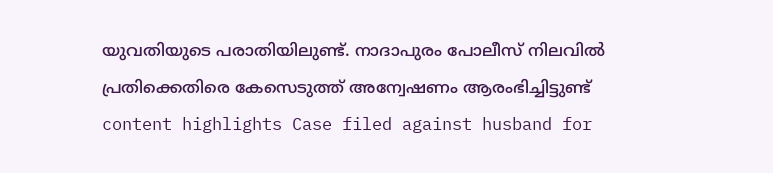യുവതിയുടെ പരാതിയിലുണ്ട്. നാദാപുരം പോലീസ് നിലവിൽ പ്രതിക്കെതിരെ കേസെടുത്ത് അന്വേഷണം ആരംഭിച്ചിട്ടുണ്ട്
content highlights Case filed against husband for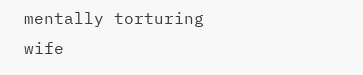mentally torturing wife